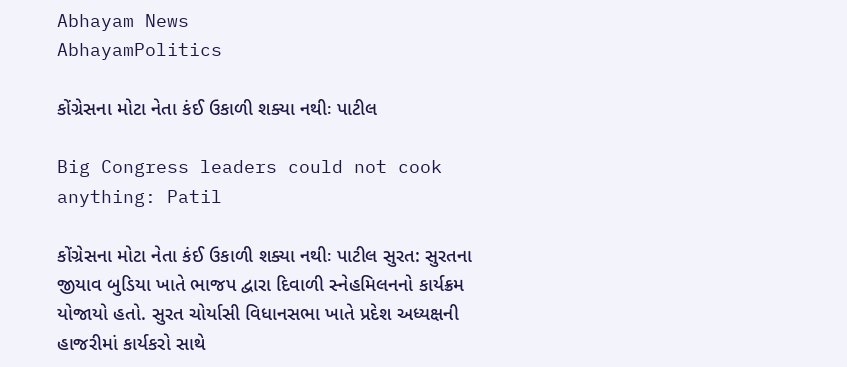Abhayam News
AbhayamPolitics

કોંગ્રેસના મોટા નેતા કંઈ ઉકાળી શક્યા નથીઃ પાટીલ

Big Congress leaders could not cook anything: Patil

કોંગ્રેસના મોટા નેતા કંઈ ઉકાળી શક્યા નથીઃ પાટીલ સુરત: સુરતના જીયાવ બુડિયા ખાતે ભાજપ દ્વારા દિવાળી સ્નેહમિલનનો કાર્યક્રમ યોજાયો હતો. સુરત ચોર્યાસી વિધાનસભા ખાતે પ્રદેશ અધ્યક્ષની હાજરીમાં કાર્યકરો સાથે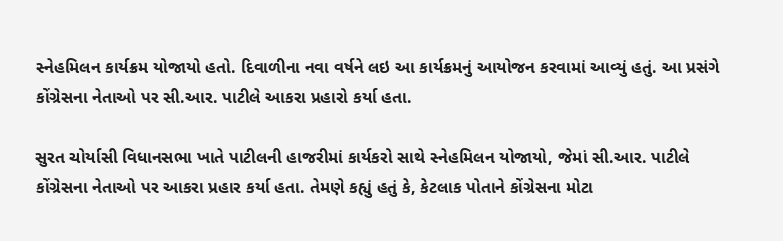સ્નેહમિલન કાર્યક્રમ યોજાયો હતો. દિવાળીના નવા વર્ષને લઇ આ કાર્યક્રમનું આયોજન કરવામાં આવ્યું હતું. આ પ્રસંગે કોંગ્રેસના નેતાઓ પર સી.આર. પાટીલે આકરા પ્રહારો કર્યા હતા.

સુરત ચોર્યાસી વિધાનસભા ખાતે પાટીલની હાજરીમાં કાર્યકરો સાથે સ્નેહમિલન યોજાયો, જેમાં સી.આર. પાટીલે કોંગ્રેસના નેતાઓ પર આકરા પ્રહાર કર્યા હતા. તેમણે કહ્યું હતું કે, કેટલાક પોતાને કોંગ્રેસના મોટા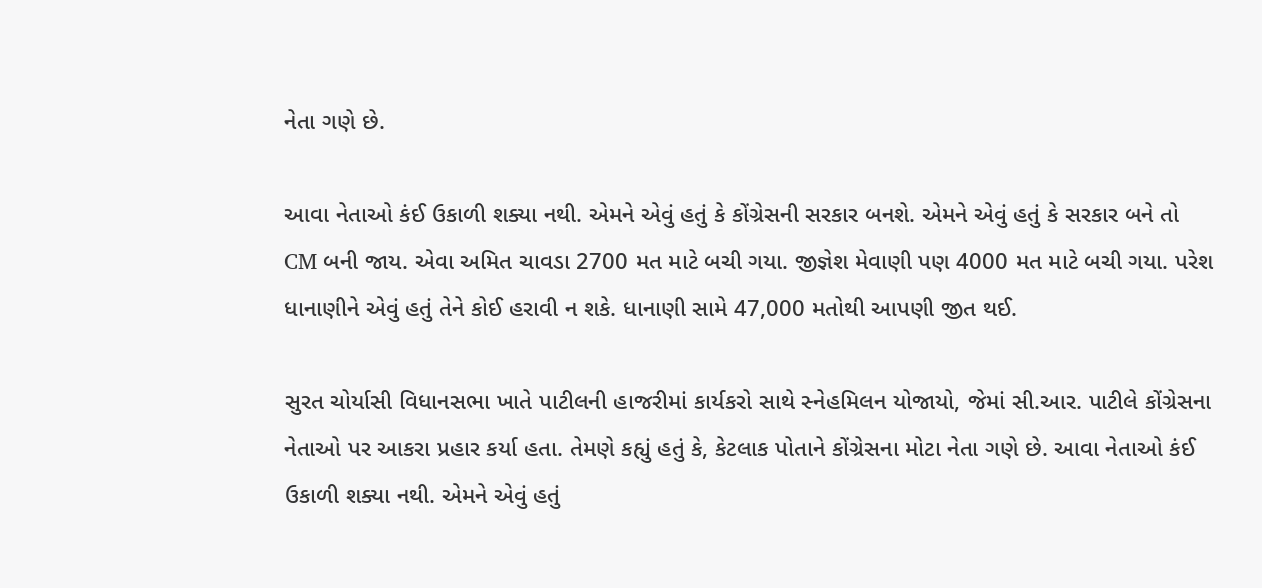નેતા ગણે છે.

આવા નેતાઓ કંઈ ઉકાળી શક્યા નથી. એમને એવું હતું કે કોંગ્રેસની સરકાર બનશે. એમને એવું હતું કે સરકાર બને તો CM બની જાય. એવા અમિત ચાવડા 2700 મત માટે બચી ગયા. જીજ્ઞેશ મેવાણી પણ 4000 મત માટે બચી ગયા. પરેશ ધાનાણીને એવું હતું તેને કોઈ હરાવી ન શકે. ધાનાણી સામે 47,000 મતોથી આપણી જીત થઈ.

સુરત ચોર્યાસી વિધાનસભા ખાતે પાટીલની હાજરીમાં કાર્યકરો સાથે સ્નેહમિલન યોજાયો, જેમાં સી.આર. પાટીલે કોંગ્રેસના નેતાઓ પર આકરા પ્રહાર કર્યા હતા. તેમણે કહ્યું હતું કે, કેટલાક પોતાને કોંગ્રેસના મોટા નેતા ગણે છે. આવા નેતાઓ કંઈ ઉકાળી શક્યા નથી. એમને એવું હતું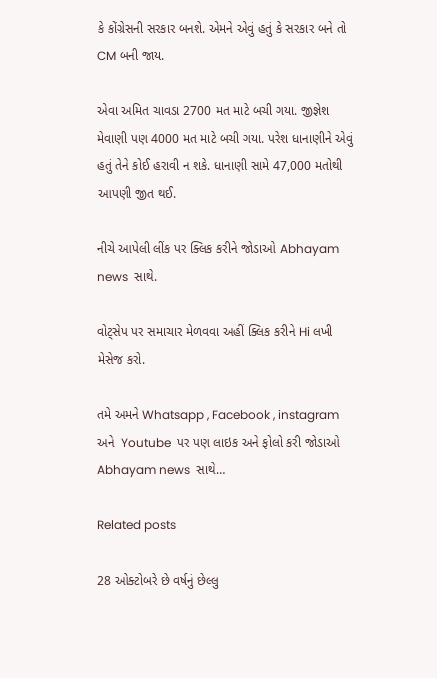કે કોંગ્રેસની સરકાર બનશે. એમને એવું હતું કે સરકાર બને તો CM બની જાય.

એવા અમિત ચાવડા 2700 મત માટે બચી ગયા. જીજ્ઞેશ મેવાણી પણ 4000 મત માટે બચી ગયા. પરેશ ધાનાણીને એવું હતું તેને કોઈ હરાવી ન શકે. ધાનાણી સામે 47,000 મતોથી આપણી જીત થઈ.

નીચે આપેલી લીંક પર ક્લિક કરીને જોડાઓ Abhayam news  સાથે.

વોટ્સેપ પર સમાચાર મેળવવા અહીં ક્લિક કરીને Hi લખી મેસેજ કરો.

તમે અમને Whatsapp , Facebook , instagram અને  Youtube  પર પણ લાઇક અને ફોલો કરી જોડાઓ Abhayam news  સાથે…

Related posts

28 ઓક્ટોબરે છે વર્ષનું છેલ્લુ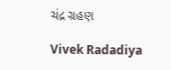ચંદ્ર ગ્રહણ

Vivek Radadiya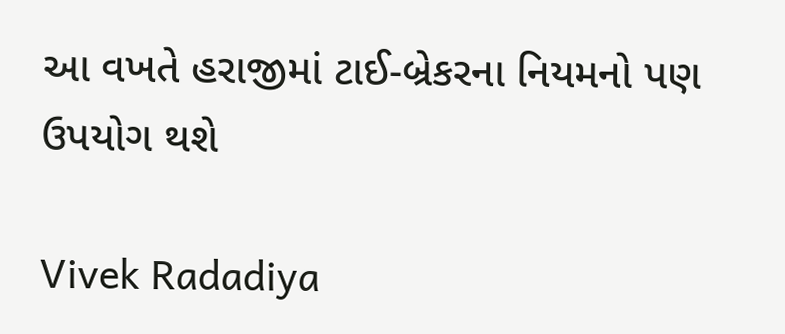આ વખતે હરાજીમાં ટાઈ-બ્રેકરના નિયમનો પણ ઉપયોગ થશે

Vivek Radadiya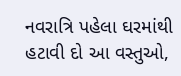નવરાત્રિ પહેલા ઘરમાંથી હટાવી દો આ વસ્તુઓ,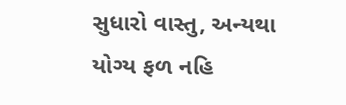સુધારો વાસ્તુ, અન્યથા યોગ્ય ફળ નહિ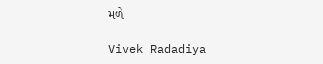મળે

Vivek Radadiya